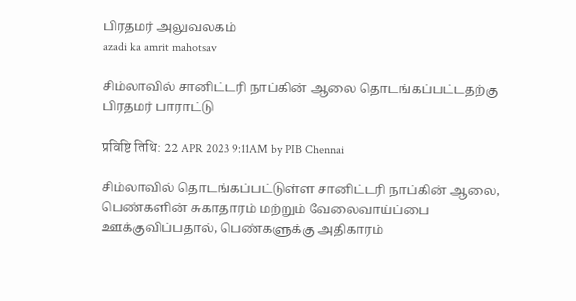பிரதமர் அலுவலகம்
azadi ka amrit mahotsav

சிம்லாவில் சானிட்டரி நாப்கின் ஆலை தொடங்கப்பட்டதற்கு பிரதமர் பாராட்டு

प्रविष्टि तिथि: 22 APR 2023 9:11AM by PIB Chennai

சிம்லாவில் தொடங்கப்பட்டுள்ள சானிட்டரி நாப்கின் ஆலை, பெண்களின் சுகாதாரம் மற்றும் வேலைவாய்ப்பை ஊக்குவிப்பதால், பெண்களுக்கு அதிகாரம்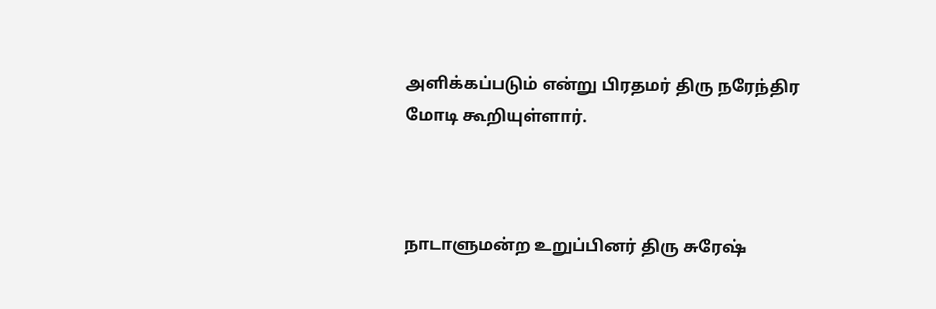அளிக்கப்படும் என்று பிரதமர் திரு நரேந்திர மோடி கூறியுள்ளார்.



நாடாளுமன்ற உறுப்பினர் திரு சுரேஷ்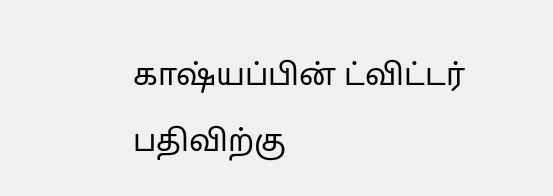காஷ்யப்பின் ட்விட்டர் பதிவிற்கு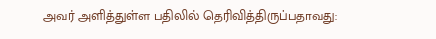அவர் அளித்துள்ள பதிலில் தெரிவித்திருப்பதாவது: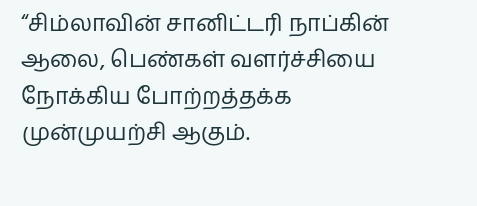“சிம்லாவின் சானிட்டரி நாப்கின் ஆலை, பெண்கள் வளர்ச்சியை நோக்கிய போற்றத்தக்க முன்முயற்சி ஆகும்.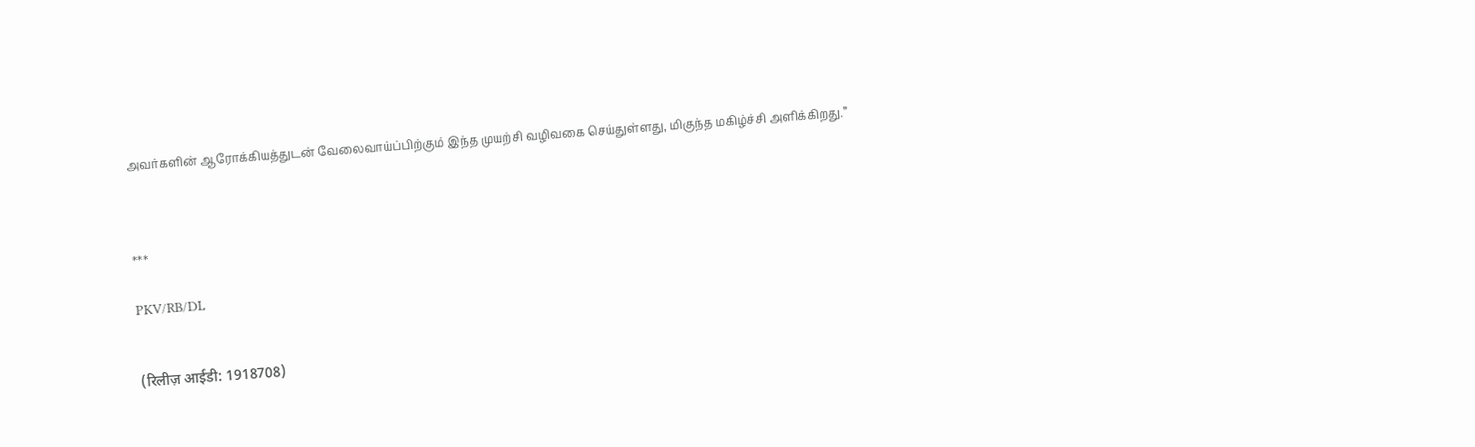அவர்களின் ஆரோக்கியத்துடன் வேலைவாய்ப்பிற்கும் இந்த முயற்சி வழிவகை செய்துள்ளது, மிகுந்த மகிழ்ச்சி அளிக்கிறது.”



***

PKV/RB/DL


(रिलीज़ आईडी: 1918708)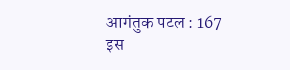आगंतुक पटल : 167
इस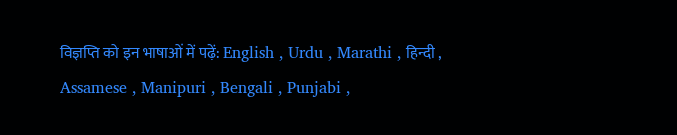विज्ञप्ति को इन भाषाओं में पढ़ें: English , Urdu , Marathi , हिन्दी , Assamese , Manipuri , Bengali , Punjabi ,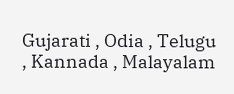Gujarati , Odia , Telugu , Kannada , Malayalam